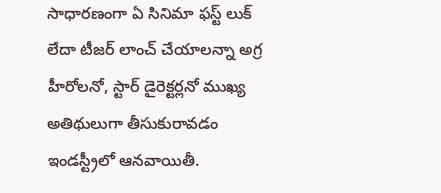సాధారణంగా ఏ సినిమా ఫస్ట్ లుక్ లేదా టీజర్ లాంచ్ చేయాలన్నా అగ్ర హీరోలనో, స్టార్ డైరెక్టర్లనో ముఖ్య అతిథులుగా తీసుకురావడం ఇండస్ట్రీలో ఆనవాయితీ.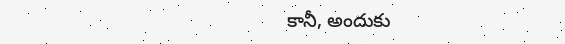కానీ, అందుకు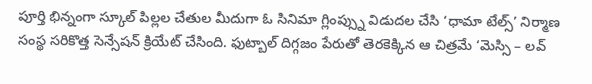పూర్తి భిన్నంగా స్కూల్ పిల్లల చేతుల మీదుగా ఓ సినిమా గ్లింప్స్ను విడుదల చేసి ‘ధామా టేల్స్’ నిర్మాణ సంస్థ సరికొత్త సెన్సేషన్ క్రియేట్ చేసింది. ఫుట్బాల్ దిగ్గజం పేరుతో తెరకెక్కిన ఆ చిత్రమే ‘మెస్సి – లవ్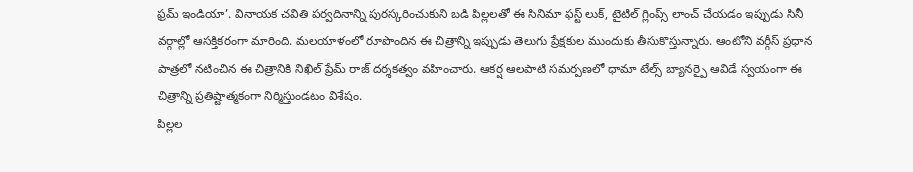ఫ్రమ్ ఇండియా’. వినాయక చవితి పర్వదినాన్ని పురస్కరించుకుని బడి పిల్లలతో ఈ సినిమా ఫస్ట్ లుక్, టైటిల్ గ్లింప్స్ లాంచ్ చేయడం ఇప్పుడు సినీ వర్గాల్లో ఆసక్తికరంగా మారింది. మలయాళంలో రూపొందిన ఈ చిత్రాన్ని ఇప్పుడు తెలుగు ప్రేక్షకుల ముందుకు తీసుకొస్తున్నారు. ఆంటోని వర్గీస్ ప్రధాన పాత్రలో నటించిన ఈ చిత్రానికి నిఖిల్ ప్రేమ్ రాజ్ దర్శకత్వం వహించారు. ఆకర్ష ఆలపాటి సమర్పణలో ధామా టేల్స్ బ్యానర్పై ఆవిడే స్వయంగా ఈ చిత్రాన్ని ప్రతిష్టాత్మకంగా నిర్మిస్తుండటం విశేషం.
పిల్లల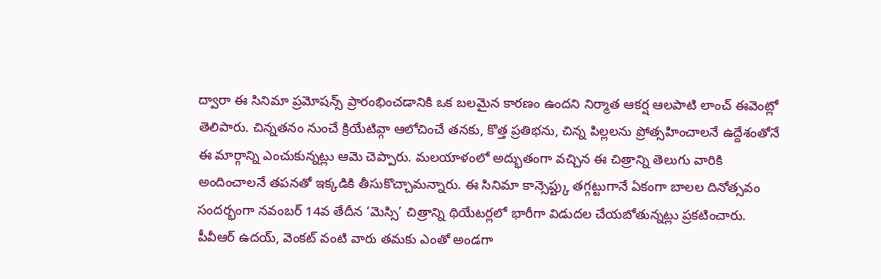ద్వారా ఈ సినిమా ప్రమోషన్స్ ప్రారంభించడానికి ఒక బలమైన కారణం ఉందని నిర్మాత ఆకర్ష ఆలపాటి లాంచ్ ఈవెంట్లో తెలిపారు. చిన్నతనం నుంచే క్రియేటివ్గా ఆలోచించే తనకు, కొత్త ప్రతిభను, చిన్న పిల్లలను ప్రోత్సహించాలనే ఉద్దేశంతోనే ఈ మార్గాన్ని ఎంచుకున్నట్లు ఆమె చెప్పారు. మలయాళంలో అద్భుతంగా వచ్చిన ఈ చిత్రాన్ని తెలుగు వారికి అందించాలనే తపనతో ఇక్కడికి తీసుకొచ్చామన్నారు. ఈ సినిమా కాన్సెప్ట్కు తగ్గట్టుగానే ఏకంగా బాలల దినోత్సవం సందర్భంగా నవంబర్ 14వ తేదీన ‘మెస్సి’ చిత్రాన్ని థియేటర్లలో భారీగా విడుదల చేయబోతున్నట్లు ప్రకటించారు. పీవీఆర్ ఉదయ్, వెంకట్ వంటి వారు తమకు ఎంతో అండగా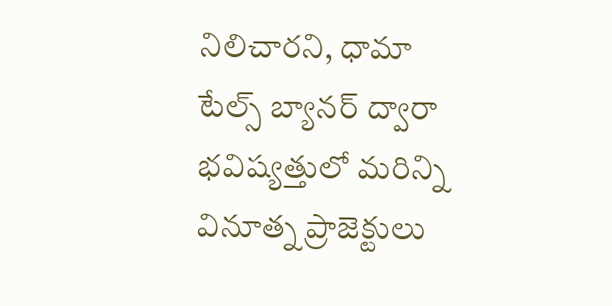నిలిచారని, ధామా టేల్స్ బ్యానర్ ద్వారా భవిష్యత్తులో మరిన్ని వినూత్న ప్రాజెక్టులు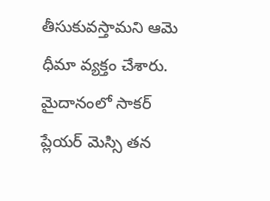తీసుకువస్తామని ఆమె ధీమా వ్యక్తం చేశారు. మైదానంలో సాకర్ ప్లేయర్ మెస్సి తన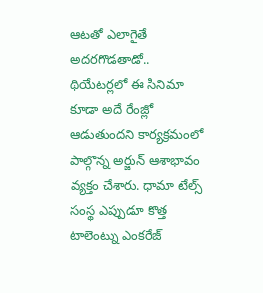ఆటతో ఎలాగైతే అదరగొడతాడో.. థియేటర్లలో ఈ సినిమా కూడా అదే రేంజ్లో ఆడుతుందని కార్యక్రమంలో పాల్గొన్న అర్జున్ ఆశాభావం వ్యక్తం చేశారు. ధామా టేల్స్ సంస్థ ఎప్పుడూ కొత్త టాలెంట్ను ఎంకరేజ్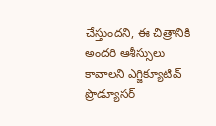చేస్తుందని, ఈ చిత్రానికి అందరి ఆశీస్సులు కావాలని ఎగ్జిక్యూటివ్ ప్రొడ్యూసర్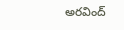అరవింద్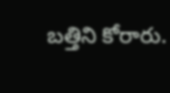బత్తిని కోరారు.